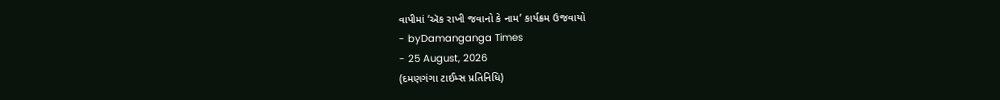વાપીમાં ‘ઍક રાખી જવાનો કે નામ’ કાર્યક્રમ ઉજવાયો
- byDamanganga Times
- 25 August, 2026
(દમણગંગા ટાઈમ્સ પ્રતિનિધિ)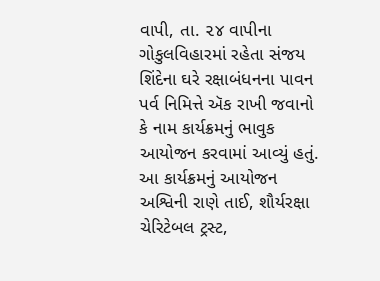વાપી, તા. ૨૪ વાપીના ગોકુલવિહારમાં રહેતા સંજય શિંદેના ઘરે રક્ષાબંધનના પાવન પર્વ નિમિત્તે ઍક રાખી જવાનો કે નામ કાર્યક્રમનું ભાવુક આયોજન કરવામાં આવ્યું હતું. આ કાર્યક્રમનું આયોજન અશ્વિની રાણે તાઈ, શૌર્યરક્ષા ચેરિટેબલ ટ્રસ્ટ,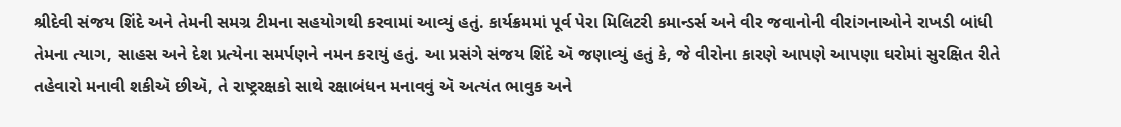શ્રીદેવી સંજય શિંદે અને તેમની સમગ્ર ટીમના સહયોગથી કરવામાં આવ્યું હતું. કાર્યક્રમમાં પૂર્વ પેરા મિલિટરી કમાન્ડર્સ અને વીર જવાનોની વીરાંગનાઓને રાખડી બાંધી તેમના ત્યાગ, સાહસ અને દેશ પ્રત્યેના સમર્પણને નમન કરાયું હતું. આ પ્રસંગે સંજય શિંદે ઍ જણાવ્યું હતું કે, જે વીરોના કારણે આપણે આપણા ઘરોમાં સુરક્ષિત રીતે તહેવારો મનાવી શકીઍ છીઍ, તે રાષ્ટ્રરક્ષકો સાથે રક્ષાબંધન મનાવવું ઍ અત્યંત ભાવુક અને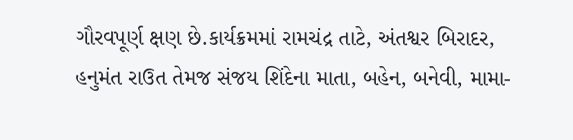ગૌરવપૂર્ણ ક્ષણ છે.કાર્યક્રમમાં રામચંદ્ર તાટે, અંતશ્વર બિરાદર, હનુમંત રાઉત તેમજ સંજય શિંદેના માતા, બહેન, બનેવી, મામા-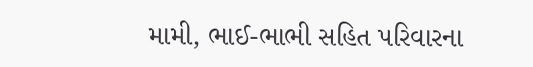મામી, ભાઈ-ભાભી સહિત પરિવારના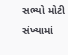સભ્યો મોટી સંખ્યામાં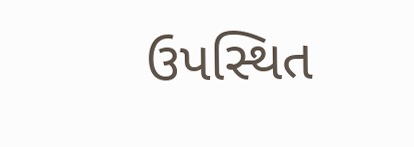ઉપસ્થિત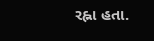રહ્ના હતા.